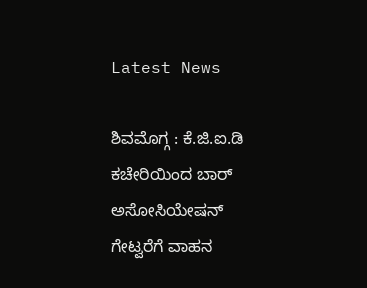Latest News

ಶಿವಮೊಗ್ಗ : ಕೆ.ಜಿ.ಐ.ಡಿ ಕಚೇರಿಯಿಂದ ಬಾರ್ ಅಸೋಸಿಯೇಷನ್ ಗೇಟ್ವರೆಗೆ ವಾಹನ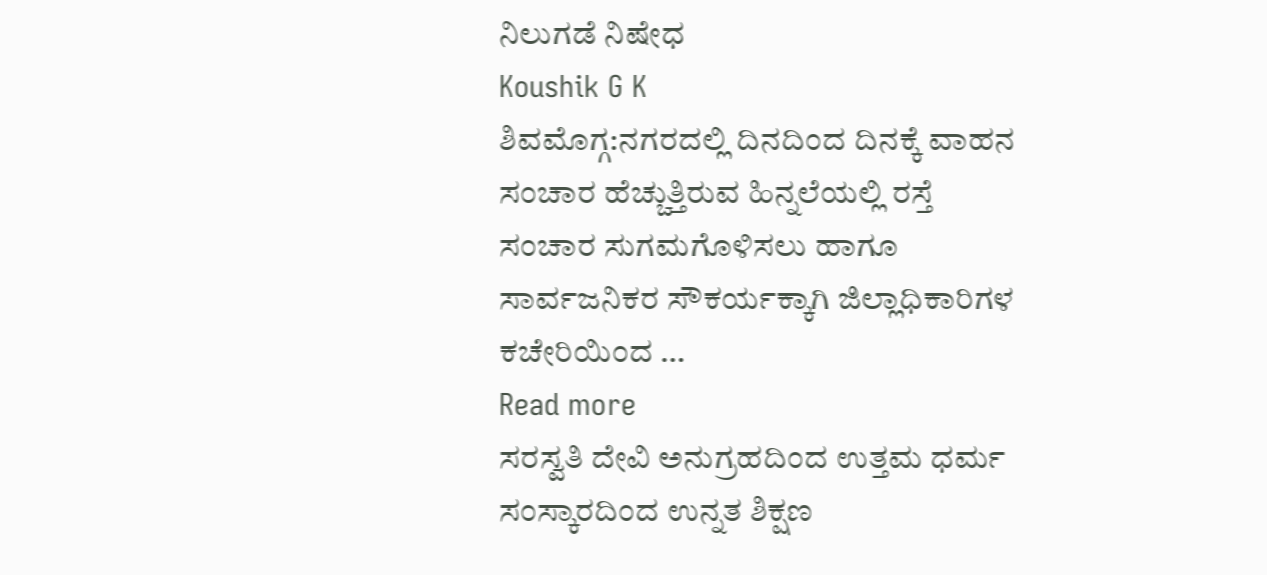ನಿಲುಗಡೆ ನಿಷೇಧ
Koushik G K
ಶಿವಮೊಗ್ಗ:ನಗರದಲ್ಲಿ ದಿನದಿಂದ ದಿನಕ್ಕೆ ವಾಹನ ಸಂಚಾರ ಹೆಚ್ಚುತ್ತಿರುವ ಹಿನ್ನಲೆಯಲ್ಲಿ ರಸ್ತೆ ಸಂಚಾರ ಸುಗಮಗೊಳಿಸಲು ಹಾಗೂ ಸಾರ್ವಜನಿಕರ ಸೌಕರ್ಯಕ್ಕಾಗಿ ಜಿಲ್ಲಾಧಿಕಾರಿಗಳ ಕಚೇರಿಯಿಂದ …
Read more
ಸರಸ್ವತಿ ದೇವಿ ಅನುಗ್ರಹದಿಂದ ಉತ್ತಮ ಧರ್ಮ ಸಂಸ್ಕಾರದಿಂದ ಉನ್ನತ ಶಿಕ್ಷಣ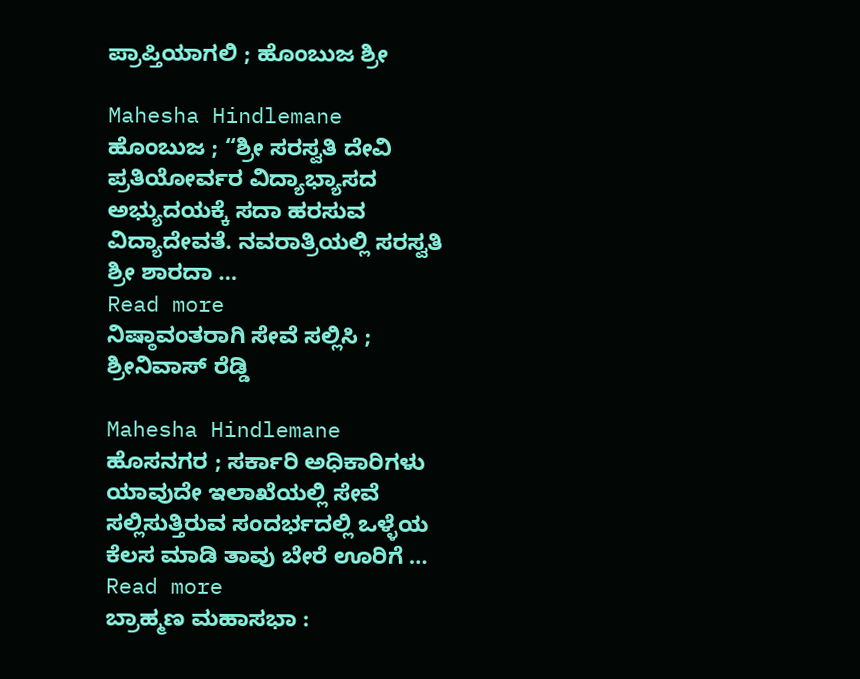ಪ್ರಾಪ್ತಿಯಾಗಲಿ ; ಹೊಂಬುಜ ಶ್ರೀ

Mahesha Hindlemane
ಹೊಂಬುಜ ; “ಶ್ರೀ ಸರಸ್ವತಿ ದೇವಿ ಪ್ರತಿಯೋರ್ವರ ವಿದ್ಯಾಭ್ಯಾಸದ ಅಭ್ಯುದಯಕ್ಕೆ ಸದಾ ಹರಸುವ ವಿದ್ಯಾದೇವತೆ. ನವರಾತ್ರಿಯಲ್ಲಿ ಸರಸ್ವತಿ ಶ್ರೀ ಶಾರದಾ …
Read more
ನಿಷ್ಠಾವಂತರಾಗಿ ಸೇವೆ ಸಲ್ಲಿಸಿ ; ಶ್ರೀನಿವಾಸ್ ರೆಡ್ಡಿ

Mahesha Hindlemane
ಹೊಸನಗರ ; ಸರ್ಕಾರಿ ಅಧಿಕಾರಿಗಳು ಯಾವುದೇ ಇಲಾಖೆಯಲ್ಲಿ ಸೇವೆ ಸಲ್ಲಿಸುತ್ತಿರುವ ಸಂದರ್ಭದಲ್ಲಿ ಒಳ್ಳೆಯ ಕೆಲಸ ಮಾಡಿ ತಾವು ಬೇರೆ ಊರಿಗೆ …
Read more
ಬ್ರಾಹ್ಮಣ ಮಹಾಸಭಾ :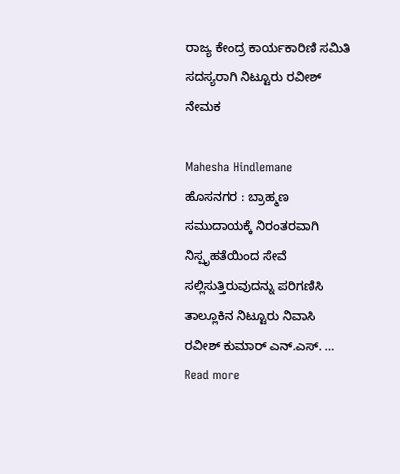ರಾಜ್ಯ ಕೇಂದ್ರ ಕಾರ್ಯಕಾರಿಣಿ ಸಮಿತಿ ಸದಸ್ಯರಾಗಿ ನಿಟ್ಟೂರು ರವೀಶ್ ನೇಮಕ

Mahesha Hindlemane
ಹೊಸನಗರ : ಬ್ರಾಹ್ಮಣ ಸಮುದಾಯಕ್ಕೆ ನಿರಂತರವಾಗಿ ನಿಸ್ಪೃಹತೆಯಿಂದ ಸೇವೆ ಸಲ್ಲಿಸುತ್ತಿರುವುದನ್ನು ಪರಿಗಣಿಸಿ ತಾಲ್ಲೂಕಿನ ನಿಟ್ಟೂರು ನಿವಾಸಿ ರವೀಶ್ ಕುಮಾರ್ ಎನ್.ಎಸ್. …
Read more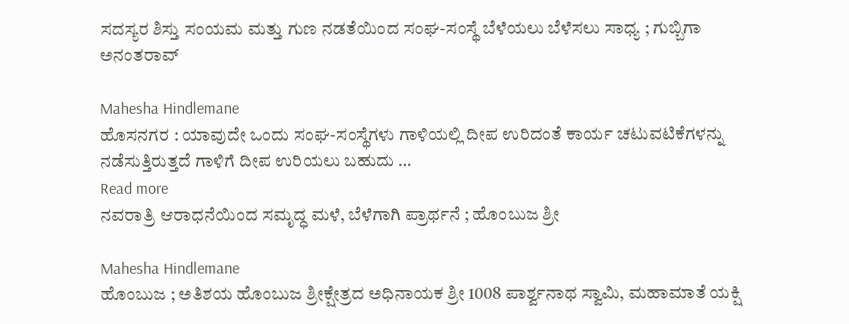ಸದಸ್ಯರ ಶಿಸ್ತು ಸಂಯಮ ಮತ್ತು ಗುಣ ನಡತೆಯಿಂದ ಸಂಘ-ಸಂಸ್ಥೆ ಬೆಳೆಯಲು ಬೆಳೆಸಲು ಸಾಧ್ಯ ; ಗುಬ್ಬಿಗಾ ಅನಂತರಾವ್

Mahesha Hindlemane
ಹೊಸನಗರ : ಯಾವುದೇ ಒಂದು ಸಂಘ-ಸಂಸ್ಥೆಗಳು ಗಾಳಿಯಲ್ಲಿ ದೀಪ ಉರಿದಂತೆ ಕಾರ್ಯ ಚಟುವಟಿಕೆಗಳನ್ನು ನಡೆಸುತ್ತಿರುತ್ತದೆ ಗಾಳಿಗೆ ದೀಪ ಉರಿಯಲು ಬಹುದು …
Read more
ನವರಾತ್ರಿ ಆರಾಧನೆಯಿಂದ ಸಮೃದ್ಧ ಮಳೆ, ಬೆಳೆಗಾಗಿ ಪ್ರಾರ್ಥನೆ ; ಹೊಂಬುಜ ಶ್ರೀ

Mahesha Hindlemane
ಹೊಂಬುಜ ; ಅತಿಶಯ ಹೊಂಬುಜ ಶ್ರೀಕ್ಷೇತ್ರದ ಅಧಿನಾಯಕ ಶ್ರೀ 1008 ಪಾರ್ಶ್ವನಾಥ ಸ್ವಾಮಿ, ಮಹಾಮಾತೆ ಯಕ್ಷಿ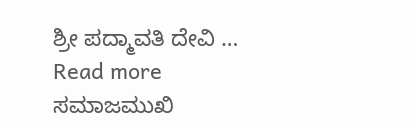ಶ್ರೀ ಪದ್ಮಾವತಿ ದೇವಿ …
Read more
ಸಮಾಜಮುಖಿ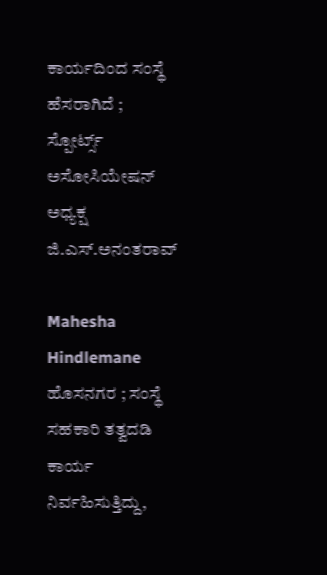ಕಾರ್ಯದಿಂದ ಸಂಸ್ಥೆ ಹೆಸರಾಗಿದೆ ; ಸ್ಪೋರ್ಟ್ಸ್ ಅಸೋಸಿಯೇಷನ್ ಅಧ್ಯಕ್ಷ ಜಿ.ಎಸ್.ಅನಂತರಾವ್

Mahesha Hindlemane
ಹೊಸನಗರ ; ಸಂಸ್ಥೆ ಸಹಕಾರಿ ತತ್ವದಡಿ ಕಾರ್ಯ ನಿರ್ವಹಿಸುತ್ತಿದ್ದು,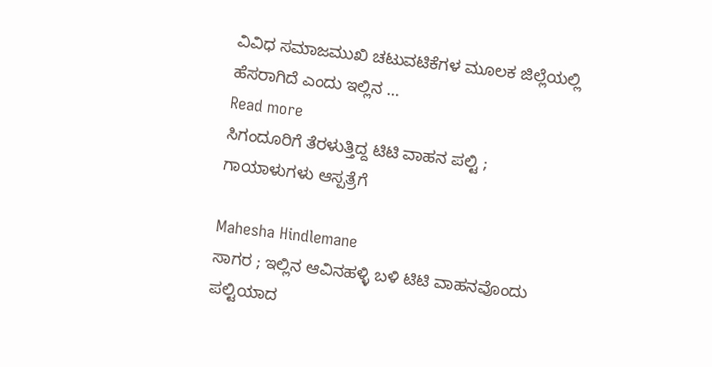ವಿವಿಧ ಸಮಾಜಮುಖಿ ಚಟುವಟಿಕೆಗಳ ಮೂಲಕ ಜಿಲ್ಲೆಯಲ್ಲಿ ಹೆಸರಾಗಿದೆ ಎಂದು ಇಲ್ಲಿನ …
Read more
ಸಿಗಂದೂರಿಗೆ ತೆರಳುತ್ತಿದ್ದ ಟಿಟಿ ವಾಹನ ಪಲ್ಟಿ ; ಗಾಯಾಳುಗಳು ಆಸ್ಪತ್ರೆಗೆ

Mahesha Hindlemane
ಸಾಗರ ; ಇಲ್ಲಿನ ಆವಿನಹಳ್ಳಿ ಬಳಿ ಟಿಟಿ ವಾಹನವೊಂದು ಪಲ್ಟಿಯಾದ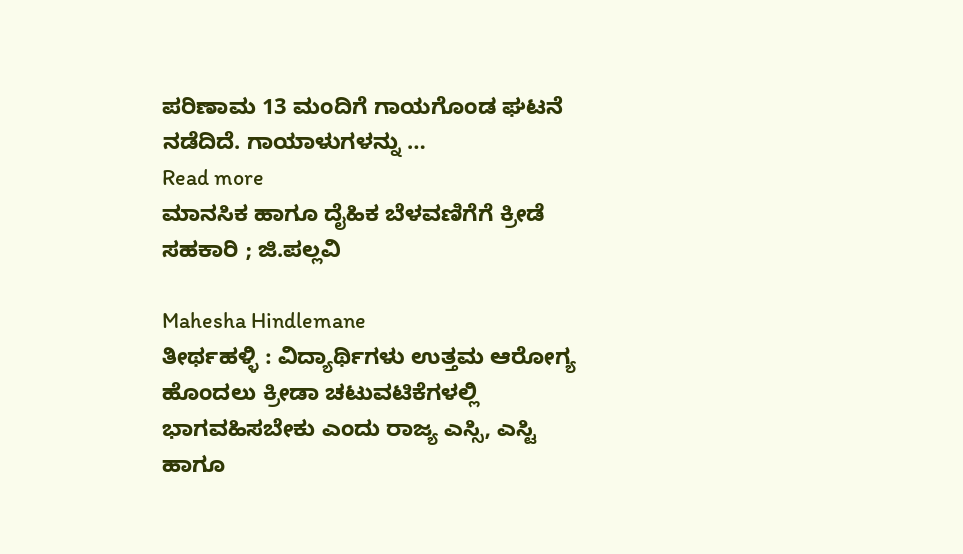ಪರಿಣಾಮ 13 ಮಂದಿಗೆ ಗಾಯಗೊಂಡ ಘಟನೆ ನಡೆದಿದೆ. ಗಾಯಾಳುಗಳನ್ನು …
Read more
ಮಾನಸಿಕ ಹಾಗೂ ದೈಹಿಕ ಬೆಳವಣಿಗೆಗೆ ಕ್ರೀಡೆ ಸಹಕಾರಿ ; ಜಿ.ಪಲ್ಲವಿ

Mahesha Hindlemane
ತೀರ್ಥಹಳ್ಳಿ : ವಿದ್ಯಾರ್ಥಿಗಳು ಉತ್ತಮ ಆರೋಗ್ಯ ಹೊಂದಲು ಕ್ರೀಡಾ ಚಟುವಟಿಕೆಗಳಲ್ಲಿ ಭಾಗವಹಿಸಬೇಕು ಎಂದು ರಾಜ್ಯ ಎಸ್ಸಿ, ಎಸ್ಟಿ ಹಾಗೂ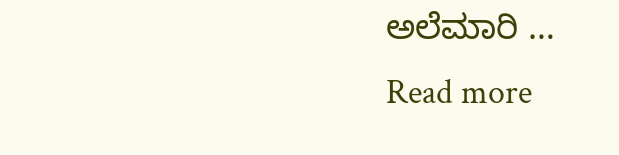ಅಲೆಮಾರಿ …
Read more